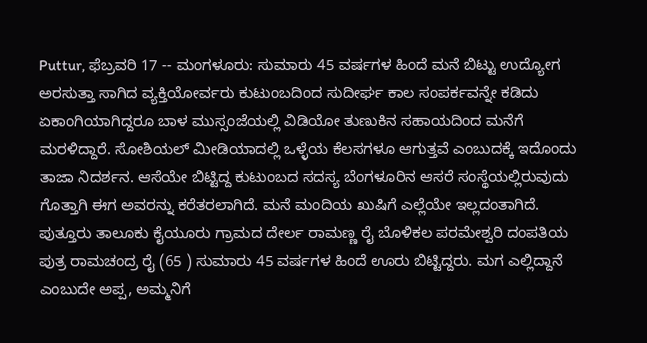Puttur, ಫೆಬ್ರವರಿ 17 -- ಮಂಗಳೂರು: ಸುಮಾರು 45 ವರ್ಷಗಳ ಹಿಂದೆ ಮನೆ ಬಿಟ್ಟು ಉದ್ಯೋಗ ಅರಸುತ್ತಾ ಸಾಗಿದ ವ್ಯಕ್ತಿಯೋರ್ವರು ಕುಟುಂಬದಿಂದ ಸುದೀರ್ಘ ಕಾಲ ಸಂಪರ್ಕವನ್ನೇ ಕಡಿದು ಏಕಾಂಗಿಯಾಗಿದ್ದರೂ ಬಾಳ ಮುಸ್ಸಂಜೆಯಲ್ಲಿ ವಿಡಿಯೋ ತುಣುಕಿನ ಸಹಾಯದಿಂದ ಮನೆಗೆ ಮರಳಿದ್ದಾರೆ. ಸೋಶಿಯಲ್ ಮೀಡಿಯಾದಲ್ಲಿ ಒಳ್ಳೆಯ ಕೆಲಸಗಳೂ ಆಗುತ್ತವೆ ಎಂಬುದಕ್ಕೆ ಇದೊಂದು ತಾಜಾ ನಿದರ್ಶನ. ಆಸೆಯೇ ಬಿಟ್ಟಿದ್ದ ಕುಟುಂಬದ ಸದಸ್ಯ ಬೆಂಗಳೂರಿನ ಆಸರೆ ಸಂಸ್ಥೆಯಲ್ಲಿರುವುದು ಗೊತ್ತಾಗಿ ಈಗ ಅವರನ್ನು ಕರೆತರಲಾಗಿದೆ. ಮನೆ ಮಂದಿಯ ಖುಷಿಗೆ ಎಲ್ಲೆಯೇ ಇಲ್ಲದಂತಾಗಿದೆ. ಪುತ್ತೂರು ತಾಲೂಕು ಕೈಯೂರು ಗ್ರಾಮದ ದೇರ್ಲ ರಾಮಣ್ಣ ರೈ ಬೊಳಿಕಲ ಪರಮೇಶ್ವರಿ ದಂಪತಿಯ ಪುತ್ರ ರಾಮಚಂದ್ರ ರೈ (65 ) ಸುಮಾರು 45 ವರ್ಷಗಳ ಹಿಂದೆ ಊರು ಬಿಟ್ಟಿದ್ದರು. ಮಗ ಎಲ್ಲಿದ್ದಾನೆ ಎಂಬುದೇ ಅಪ್ಪ, ಅಮ್ಮನಿಗೆ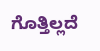ಗೊತ್ತಿಲ್ಲದೆ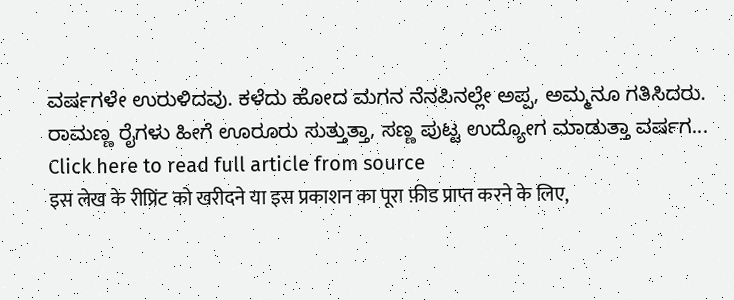ವರ್ಷಗಳೇ ಉರುಳಿದವು. ಕಳೆದು ಹೋದ ಮಗನ ನೆನಪಿನಲ್ಲೇ ಅಪ್ಪ, ಅಮ್ಮನೂ ಗತಿಸಿದರು.
ರಾಮಣ್ಣ ರೈಗಳು ಹೀಗೆ ಊರೂರು ಸುತ್ತುತ್ತಾ, ಸಣ್ಣ ಪುಟ್ಟ ಉದ್ಯೋಗ ಮಾಡುತ್ತಾ ವರ್ಷಗ...
Click here to read full article from source
इस लेख के रीप्रिंट को खरीदने या इस प्रकाशन का पूरा फ़ीड प्राप्त करने के लिए,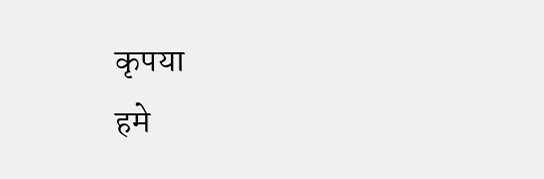कृपया
हमे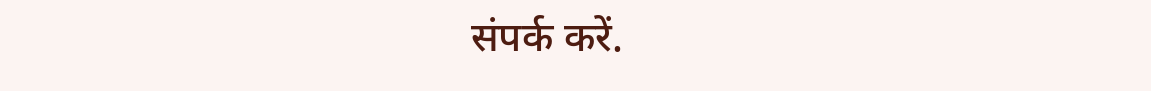संपर्क करें.